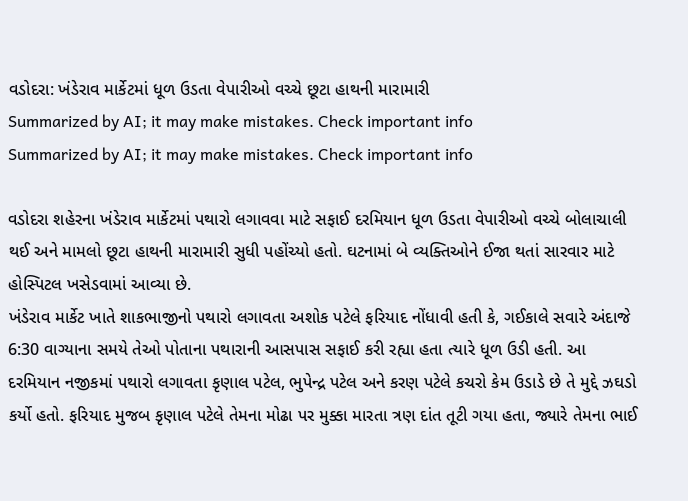વડોદરા: ખંડેરાવ માર્કેટમાં ધૂળ ઉડતા વેપારીઓ વચ્ચે છૂટા હાથની મારામારી
Summarized by AI; it may make mistakes. Check important info
Summarized by AI; it may make mistakes. Check important info

વડોદરા શહેરના ખંડેરાવ માર્કેટમાં પથારો લગાવવા માટે સફાઈ દરમિયાન ધૂળ ઉડતા વેપારીઓ વચ્ચે બોલાચાલી થઈ અને મામલો છૂટા હાથની મારામારી સુધી પહોંચ્યો હતો. ઘટનામાં બે વ્યક્તિઓને ઈજા થતાં સારવાર માટે હોસ્પિટલ ખસેડવામાં આવ્યા છે.
ખંડેરાવ માર્કેટ ખાતે શાકભાજીનો પથારો લગાવતા અશોક પટેલે ફરિયાદ નોંધાવી હતી કે, ગઈકાલે સવારે અંદાજે 6:30 વાગ્યાના સમયે તેઓ પોતાના પથારાની આસપાસ સફાઈ કરી રહ્યા હતા ત્યારે ધૂળ ઉડી હતી. આ દરમિયાન નજીકમાં પથારો લગાવતા કૃણાલ પટેલ, ભુપેન્દ્ર પટેલ અને કરણ પટેલે કચરો કેમ ઉડાડે છે તે મુદ્દે ઝઘડો કર્યો હતો. ફરિયાદ મુજબ કૃણાલ પટેલે તેમના મોઢા પર મુક્કા મારતા ત્રણ દાંત તૂટી ગયા હતા, જ્યારે તેમના ભાઈ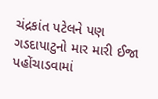ચંદ્રકાંત પટેલને પણ ગડદાપાટુનો માર મારી ઈજા પહોંચાડવામાં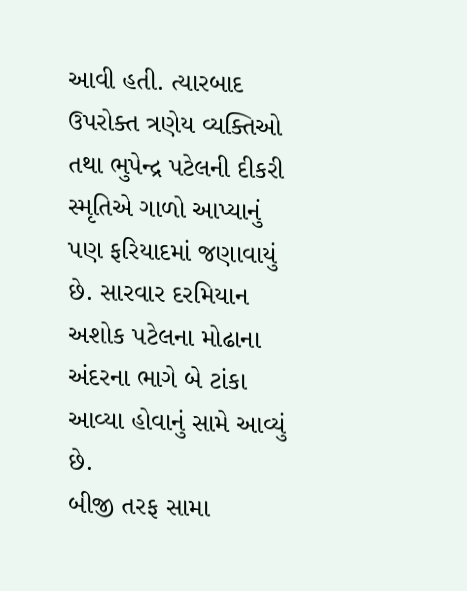આવી હતી. ત્યારબાદ ઉપરોક્ત ત્રણેય વ્યક્તિઓ તથા ભુપેન્દ્ર પટેલની દીકરી સ્મૃતિએ ગાળો આપ્યાનું પણ ફરિયાદમાં જણાવાયું છે. સારવાર દરમિયાન અશોક પટેલના મોઢાના અંદરના ભાગે બે ટાંકા આવ્યા હોવાનું સામે આવ્યું છે.
બીજી તરફ સામા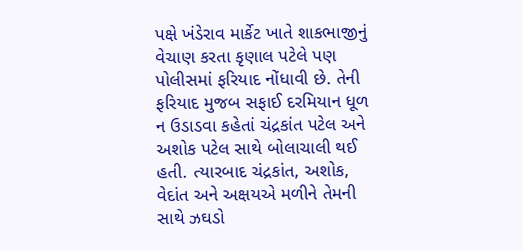પક્ષે ખંડેરાવ માર્કેટ ખાતે શાકભાજીનું વેચાણ કરતા કૃણાલ પટેલે પણ પોલીસમાં ફરિયાદ નોંધાવી છે. તેની ફરિયાદ મુજબ સફાઈ દરમિયાન ધૂળ ન ઉડાડવા કહેતાં ચંદ્રકાંત પટેલ અને અશોક પટેલ સાથે બોલાચાલી થઈ હતી. ત્યારબાદ ચંદ્રકાંત, અશોક, વેદાંત અને અક્ષયએ મળીને તેમની સાથે ઝઘડો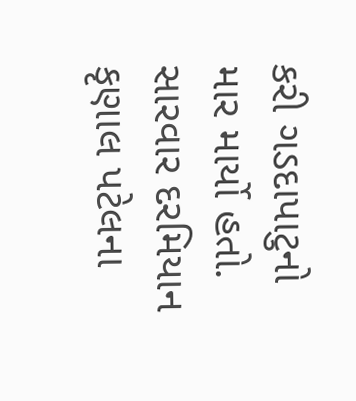કરી ગડદાપાટુનો માર માર્યો હતો. સારવાર દરમિયાન કૃણાલ પટેલના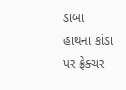ડાબા હાથના કાંડા પર ફ્રેક્ચર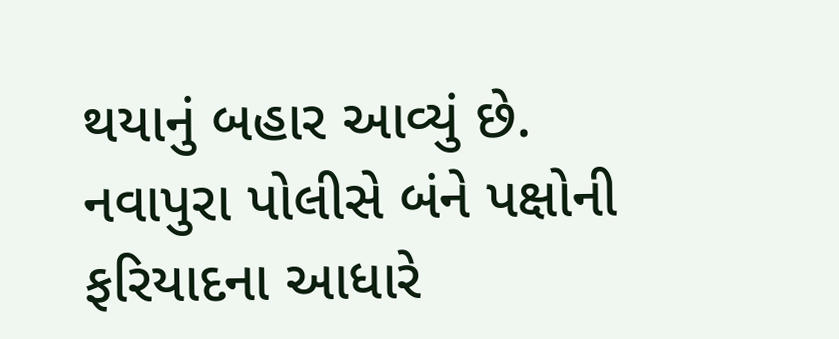થયાનું બહાર આવ્યું છે.
નવાપુરા પોલીસે બંને પક્ષોની ફરિયાદના આધારે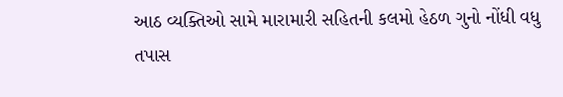આઠ વ્યક્તિઓ સામે મારામારી સહિતની કલમો હેઠળ ગુનો નોંધી વધુ તપાસ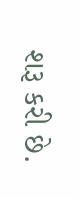શરૂ કરી છે.